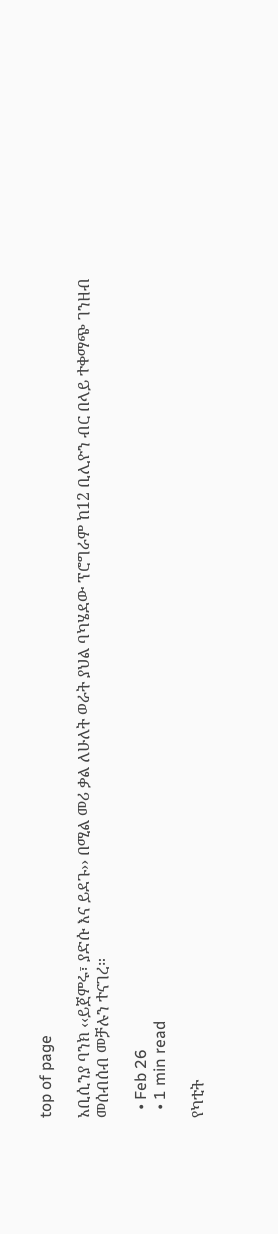top of page

አቢሲንያ ባንክ ‹‹ይጀምሩ፣ ያድሱ እና ይደጉ›› በሚል መሪ ቃል ለሁለት ወራት ያህል ባካሄደው ፕሮግራም ከ12 ቢሊዮን ብር በላይ ተቀማጭ ገንዘብ መሰብሰብ መቻሉን ተናገረ።

  • Feb 26
  • 1 min read

የካቲት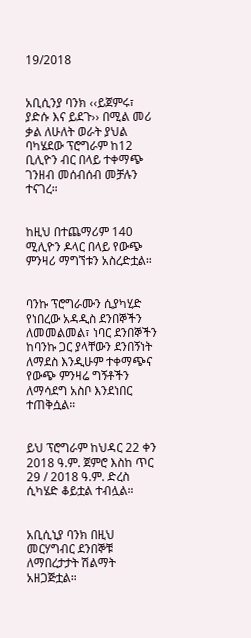19/2018


አቢሲንያ ባንክ ‹‹ይጀምሩ፣ ያድሱ እና ይደጉ›› በሚል መሪ ቃል ለሁለት ወራት ያህል ባካሄደው ፕሮግራም ከ12 ቢሊዮን ብር በላይ ተቀማጭ ገንዘብ መሰብሰብ መቻሉን ተናገረ።


ከዚህ በተጨማሪም 140 ሚሊዮን ዶላር በላይ የውጭ ምንዛሪ ማግኘቱን አስረድቷል።


ባንኩ ፕሮግራሙን ሲያካሂድ የነበረው አዳዲስ ደንበኞችን ለመመልመል፣ ነባር ደንበኞችን ከባንኩ ጋር ያላቸውን ደንበኝነት ለማደስ እንዲሁም ተቀማጭና የውጭ ምንዛሬ ግኝቶችን ለማሳደግ አስቦ እንደነበር ተጠቅሷል።


ይህ ፕሮግራም ከህዳር 22 ቀን 2018 ዓ.ም. ጀምሮ እስከ ጥር 29 / 2018 ዓ.ም. ድረስ ሲካሄድ ቆይቷል ተብሏል።


አቢሲኒያ ባንክ በዚህ መርሃግብር ደንበኞቹ ለማበረታታት ሽልማት አዘጋጅቷል።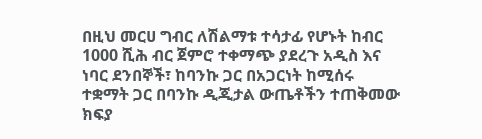በዚህ መርሀ ግብር ለሽልማቱ ተሳታፊ የሆኑት ከብር 1000 ሺሕ ብር ጀምሮ ተቀማጭ ያደረጉ አዲስ እና ነባር ደንበኞች፣ ከባንኩ ጋር በአጋርነት ከሚሰሩ ተቋማት ጋር በባንኩ ዲጂታል ውጤቶችን ተጠቅመው ክፍያ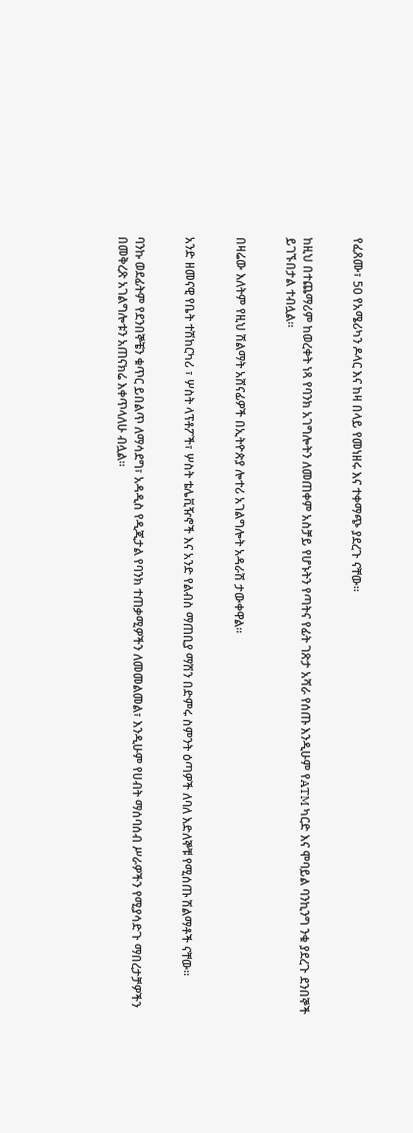የፈጸሙ፣ 50 የአሜሪካን ዶላር እና ከዛ በላይ የመነዘሩ እና ተቀማጭ ያደረጉ ናቸው።


ከዚህ በተጨማሪም ከወረቀት ነጻ የባንክ አገግሎትን ለመጠቀም አስቻይ የሆኑትን የጣትና የፊት ገጽታ አሻራ የሰጡ እንዲሁም የATM ካርድ እና ሞባይል ባንኪንግ ንቁ ያደረጉ ደንበኞች ይገኙበታል ተብሏል።


በዛሬው እለትም የዚህ ሽልማት አሸናፊዎች በኢትዮጵያ ሎተሪ አገልግሎት አዳራሽ ታውቀዋል።


አንድ ዘመናዊ የቤት ተሽከርካሪ ፣ ሦስት ላፕቶፖች፣ ሦስት ቴሌቪዥኖች እና አንድ የልብስ ማጠቢያ ማሽን በድምሩ ስምንት ዕጣዎች ለባለ እድለኞቹ የሚሰጡ ሽልማቶች ናቸው።


ባንኩ ወደፊትም የደንበኞቼን ቁጥር ይበልጥ ለማሳደግ፣ አዳዲስ የዲጂታል የባንክ ተጠቃሚዎችን ለመመልመል፣ እንዲሁም የሀብት ማሰባሰብ ሥራዎችን የሚያሳድጉ ማበረታቻዎችን በመቅረጽ አገልግሎቱን አጠናክሬ እቀጥላለሁ ብሏል።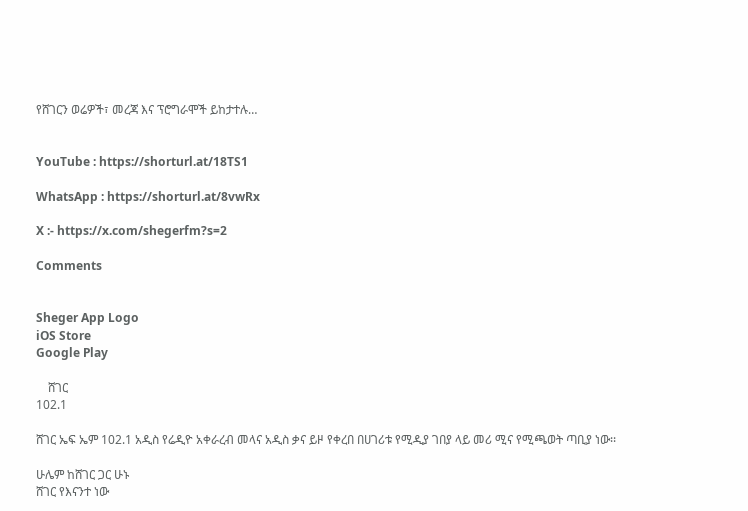የሸገርን ወሬዎች፣ መረጃ እና ፕሮግራሞች ይከታተሉ…


YouTube : https://shorturl.at/18TS1

WhatsApp : https://shorturl.at/8vwRx

X :- https://x.com/shegerfm?s=2

Comments


Sheger App Logo
iOS Store
Google Play

    ሸገር
102.1

ሸገር ኤፍ ኤም 102.1 አዲስ የሬዲዮ አቀራረብ መላና አዲስ ቃና ይዞ የቀረበ በሀገሪቱ የሚዲያ ገበያ ላይ መሪ ሚና የሚጫወት ጣቢያ ነው፡፡

ሁሌም ከሸገር ጋር ሁኑ
ሸገር የእናንተ ነው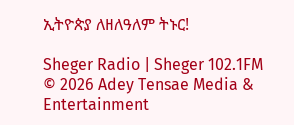ኢትዮጵያ ለዘለዓለም ትኑር!

Sheger Radio | Sheger 102.1FM  © 2026 Adey Tensae Media & Entertainment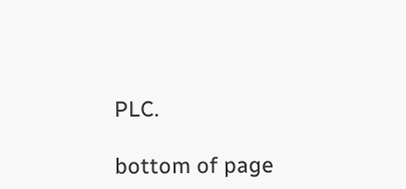PLC.

bottom of page